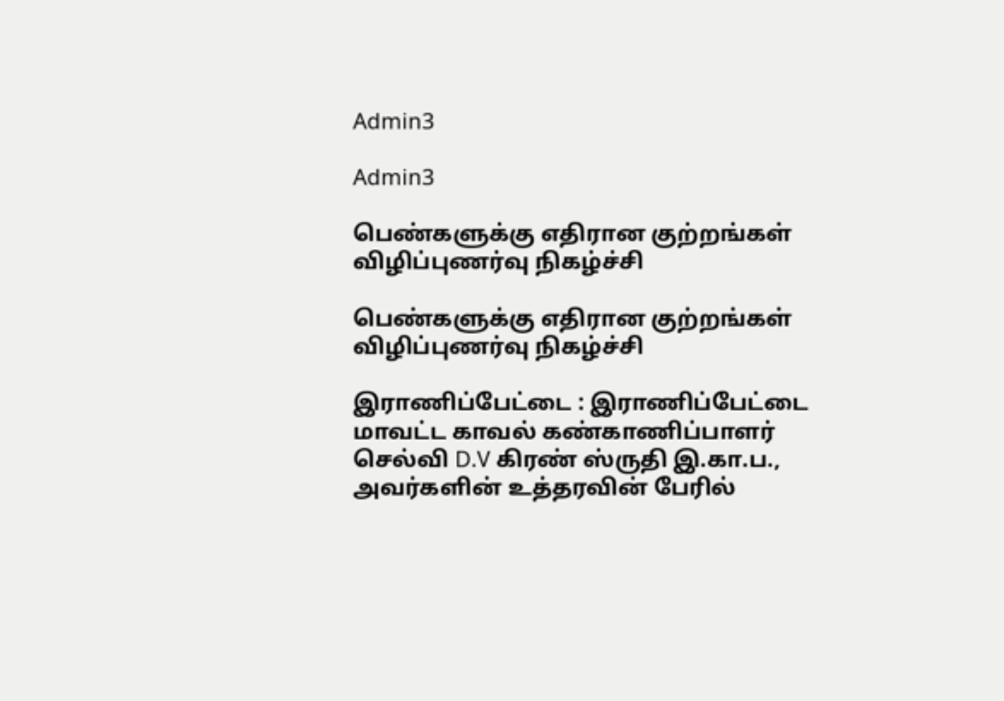Admin3

Admin3

பெண்களுக்கு எதிரான குற்றங்கள் விழிப்புணர்வு நிகழ்ச்சி

பெண்களுக்கு எதிரான குற்றங்கள் விழிப்புணர்வு நிகழ்ச்சி

இராணிப்பேட்டை : இராணிப்பேட்டை மாவட்ட காவல் கண்காணிப்பாளர் செல்வி D.V கிரண் ஸ்ருதி இ.கா.ப., அவர்களின் உத்தரவின் பேரில்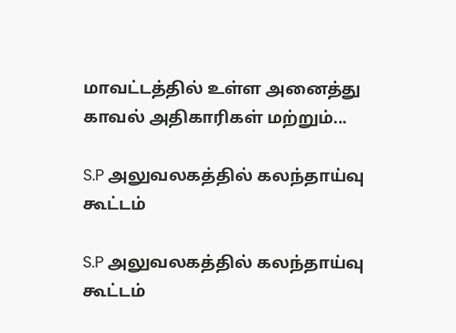மாவட்டத்தில் உள்ள அனைத்து காவல் அதிகாரிகள் மற்றும்...

S.P அலுவலகத்தில் கலந்தாய்வு கூட்டம்

S.P அலுவலகத்தில் கலந்தாய்வு கூட்டம்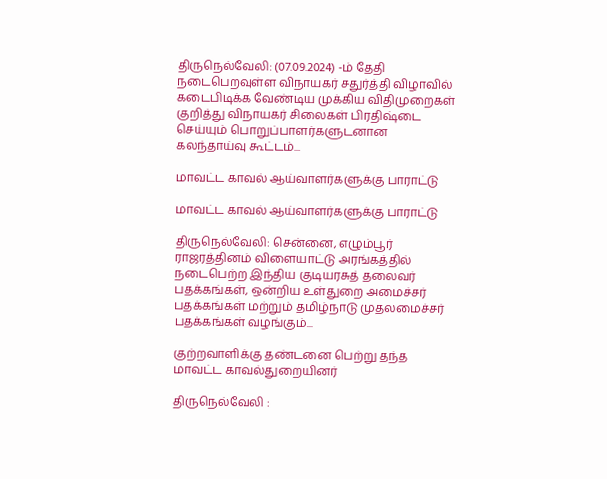திருநெல்வேலி: (07.09.2024) -ம் தேதி நடைபெறவுள்ள விநாயகர் சதுர்த்தி விழாவில் கடைபிடிக்க வேண்டிய முக்கிய விதிமுறைகள் குறித்து விநாயகர் சிலைகள் பிரதிஷ்டை செய்யும் பொறுப்பாளர்களுடனான கலந்தாய்வு கூட்டம்...

மாவட்ட காவல் ஆய்வாளர்களுக்கு பாராட்டு

மாவட்ட காவல் ஆய்வாளர்களுக்கு பாராட்டு

திருநெல்வேலி: சென்னை, எழும்பூர் ராஜரத்தினம் விளையாட்டு அரங்கத்தில் நடைபெற்ற இந்திய குடியரசுத் தலைவர் பதக்கங்கள், ஒன்றிய உள்துறை அமைச்சர் பதக்கங்கள் மற்றும் தமிழ்நாடு முதலமைச்சர் பதக்கங்கள் வழங்கும்...

குற்றவாளிக்கு தண்டனை பெற்று தந்த மாவட்ட காவல்துறையினர்

திருநெல்வேலி :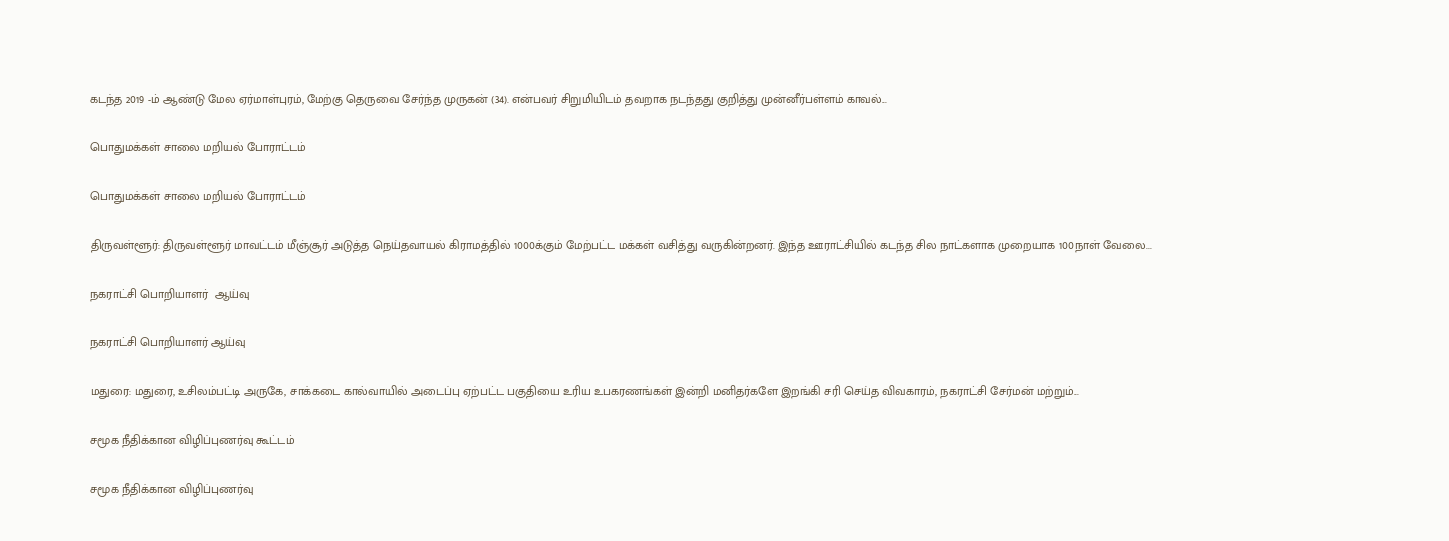கடந்த 2019 -ம் ஆண்டு மேல ஏர்மாள்புரம், மேற்கு தெருவை சேர்ந்த முருகன் (34). என்பவர் சிறுமியிடம் தவறாக நடந்தது குறித்து முன்னீர்பள்ளம் காவல்...

பொதுமக்கள் சாலை மறியல் போராட்டம்

பொதுமக்கள் சாலை மறியல் போராட்டம்

திருவள்ளூர்: திருவள்ளூர் மாவட்டம் மீஞ்சூர் அடுத்த நெய்தவாயல் கிராமத்தில் 1000க்கும் மேற்பட்ட மக்கள் வசித்து வருகின்றனர். இந்த ஊராட்சியில் கடந்த சில நாட்களாக முறையாக 100நாள் வேலை...

நகராட்சி பொறியாளர்  ஆய்வு

நகராட்சி பொறியாளர் ஆய்வு

மதுரை: மதுரை, உசிலம்பட்டி அருகே, சாக்கடை கால்வாயில் அடைப்பு ஏற்பட்ட பகுதியை உரிய உபகரணங்கள் இன்றி மனிதர்களே இறங்கி சரி செய்த விவகாரம், நகராட்சி சேர்மன் மற்றும்...

சமூக நீதிக்கான விழிப்புணர்வு கூட்டம்

சமூக நீதிக்கான விழிப்புணர்வு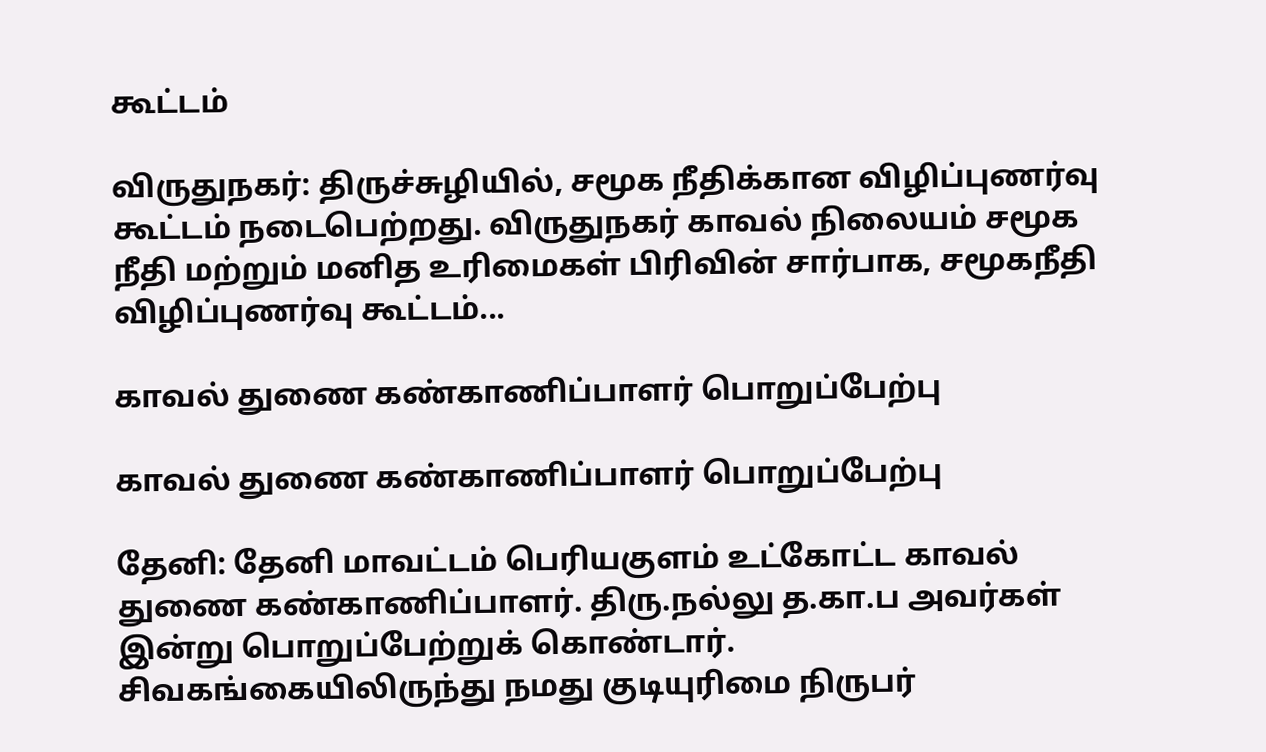கூட்டம்

விருதுநகர்: திருச்சுழியில், சமூக நீதிக்கான விழிப்புணர்வு கூட்டம் நடைபெற்றது. விருதுநகர் காவல் நிலையம் சமூக நீதி மற்றும் மனித உரிமைகள் பிரிவின் சார்பாக, சமூகநீதி விழிப்புணர்வு கூட்டம்...

காவல் துணை கண்காணிப்பாளர் பொறுப்பேற்பு

காவல் துணை கண்காணிப்பாளர் பொறுப்பேற்பு

தேனி: தேனி மாவட்டம் பெரியகுளம் உட்கோட்ட காவல் துணை கண்காணிப்பாளர். திரு.நல்லு த.கா.ப அவர்கள் இன்று பொறுப்பேற்றுக் கொண்டார். சிவகங்கையிலிருந்து நமது குடியுரிமை நிருபர்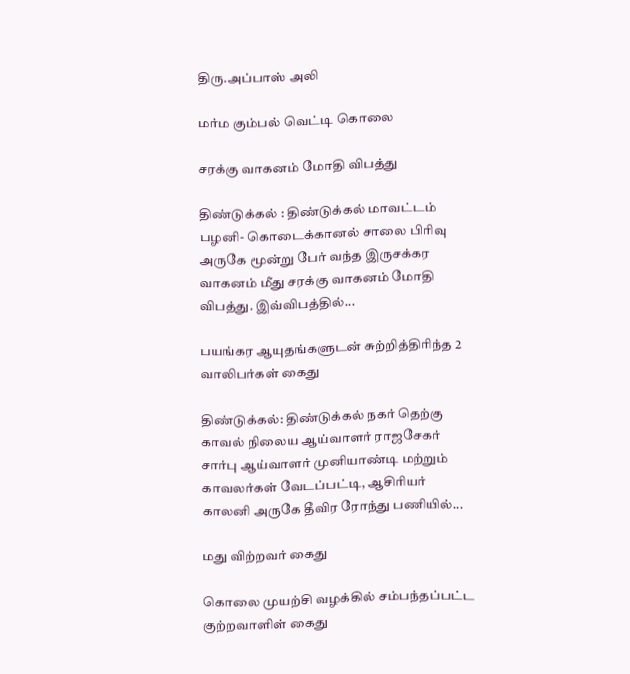திரு.அப்பாஸ் அலி

மர்ம கும்பல் வெட்டி கொலை

சரக்கு வாகனம் மோதி விபத்து

திண்டுக்கல் : திண்டுக்கல் மாவட்டம் பழனி- கொடைக்கானல் சாலை பிரிவு அருகே மூன்று பேர் வந்த இருசக்கர வாகனம் மீது சரக்கு வாகனம் மோதி விபத்து. இவ்விபத்தில்...

பயங்கர ஆயுதங்களுடன் சுற்றித்திரிந்த 2 வாலிபர்கள் கைது

திண்டுக்கல்: திண்டுக்கல் நகர் தெற்கு காவல் நிலைய ஆய்வாளர் ராஜசேகர் சார்பு ஆய்வாளர் முனியாண்டி மற்றும் காவலர்கள் வேடப்பட்டி, ஆசிரியர் காலனி அருகே தீவிர ரோந்து பணியில்...

மது விற்றவர் கைது

கொலை முயற்சி வழக்கில் சம்பந்தப்பட்ட குற்றவாளிள் கைது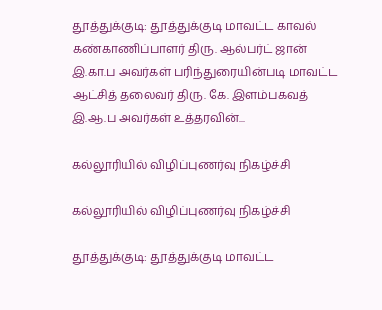தூத்துக்குடி: தூத்துக்குடி மாவட்ட காவல் கண்காணிப்பாளர் திரு‌. ஆல்பர்ட் ஜான் இ.கா.ப அவர்கள் பரிந்துரையின்படி மாவட்ட ஆட்சித் தலைவர் திரு. கே. இளம்பகவத் இ.ஆ.ப அவர்கள் உத்தரவின்...

கல்லூரியில் விழிப்புணர்வு நிகழ்ச்சி

கல்லூரியில் விழிப்புணர்வு நிகழ்ச்சி

தூத்துக்குடி: தூத்துக்குடி மாவட்ட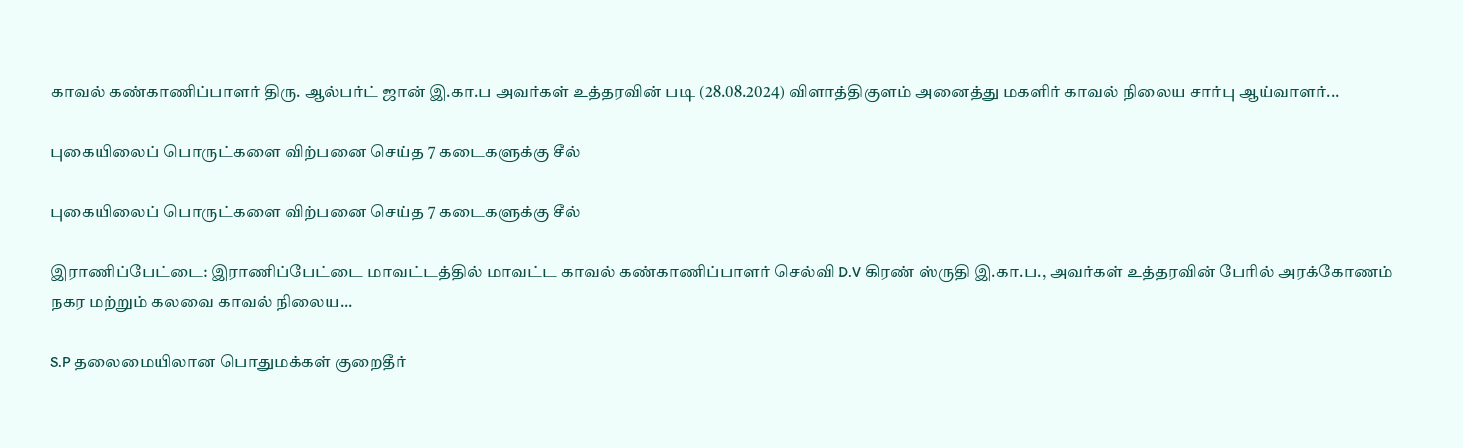காவல் கண்காணிப்பாளர் திரு. ஆல்பர்ட் ஜான் இ.கா.ப அவர்கள் உத்தரவின் படி (28.08.2024) விளாத்திகுளம் அனைத்து மகளிர் காவல் நிலைய சார்பு ஆய்வாளர்...

புகையிலைப் பொருட்களை விற்பனை செய்த 7 கடைகளுக்கு சீல்

புகையிலைப் பொருட்களை விற்பனை செய்த 7 கடைகளுக்கு சீல்

இராணிப்பேட்டை: இராணிப்பேட்டை மாவட்டத்தில் மாவட்ட காவல் கண்காணிப்பாளர் செல்வி D.V கிரண் ஸ்ருதி இ.கா.ப., அவர்கள் உத்தரவின் பேரில் அரக்கோணம் நகர மற்றும் கலவை காவல் நிலைய...

S.P தலைமையிலான பொதுமக்கள் குறைதீர்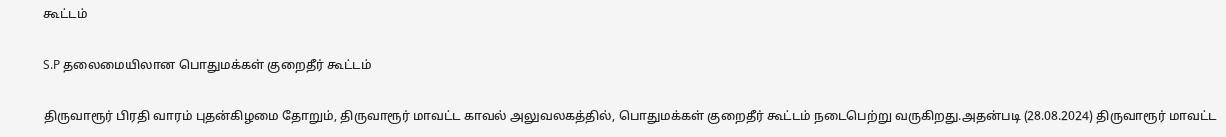கூட்டம்

S.P தலைமையிலான பொதுமக்கள் குறைதீர் கூட்டம்

திருவாரூர் பிரதி வாரம் புதன்கிழமை தோறும், திருவாரூர் மாவட்ட காவல் அலுவலகத்தில், பொதுமக்கள் குறைதீர் கூட்டம் நடைபெற்று வருகிறது.அதன்படி (28.08.2024) திருவாரூர் மாவட்ட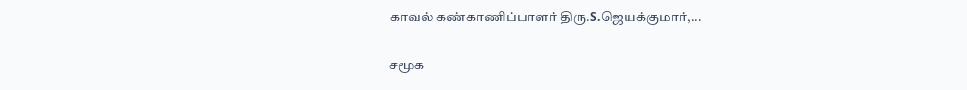காவல் கண்காணிப்பாளர் திரு.S.ஜெயக்குமார்,...

சமூக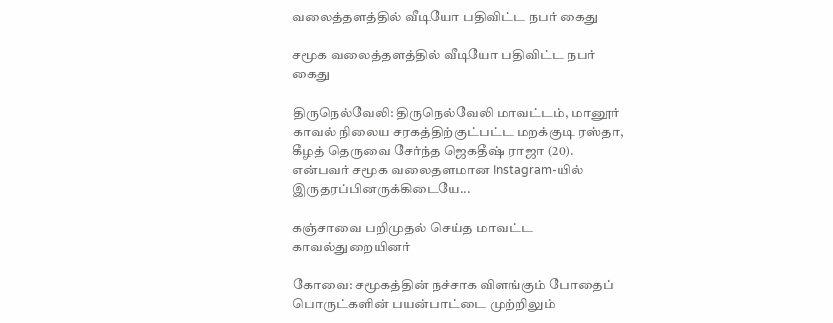வலைத்தளத்தில் வீடியோ பதிவிட்ட நபர் கைது

சமூக வலைத்தளத்தில் வீடியோ பதிவிட்ட நபர் கைது

திருநெல்வேலி: திருநெல்வேலி மாவட்டம், மானூர் காவல் நிலைய சரகத்திற்குட்பட்ட மறக்குடி ரஸ்தா, கீழத் தெருவை சேர்ந்த ஜெகதீஷ் ராஜா (20). என்பவர் சமூக வலைதளமான Instagram-யில் இருதரப்பினருக்கிடையே...

கஞ்சாவை பறிமுதல் செய்த மாவட்ட காவல்துறையினர்

கோவை: சமூகத்தின் நச்சாக விளங்கும் போதைப் பொருட்களின் பயன்பாட்டை முற்றிலும்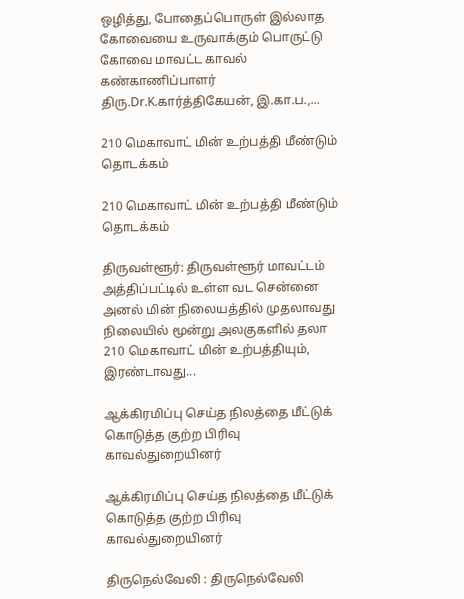ஒழித்து, போதைப்பொருள் இல்லாத கோவையை உருவாக்கும் பொருட்டு கோவை மாவட்ட காவல் கண்காணிப்பாளர் திரு.Dr.K.கார்த்திகேயன், இ.கா.ப.,...

210 மெகாவாட் மின் உற்பத்தி மீண்டும் தொடக்கம்

210 மெகாவாட் மின் உற்பத்தி மீண்டும் தொடக்கம்

திருவள்ளூர்: திருவள்ளூர் மாவட்டம் அத்திப்பட்டில் உள்ள வட சென்னை அனல் மின் நிலையத்தில் முதலாவது நிலையில் மூன்று அலகுகளில் தலா 210 மெகாவாட் மின் உற்பத்தியும், இரண்டாவது...

ஆக்கிரமிப்பு செய்த நிலத்தை மீட்டுக் கொடுத்த குற்ற பிரிவு காவல்துறையினர்

ஆக்கிரமிப்பு செய்த நிலத்தை மீட்டுக் கொடுத்த குற்ற பிரிவு காவல்துறையினர்

திருநெல்வேலி : திருநெல்வேலி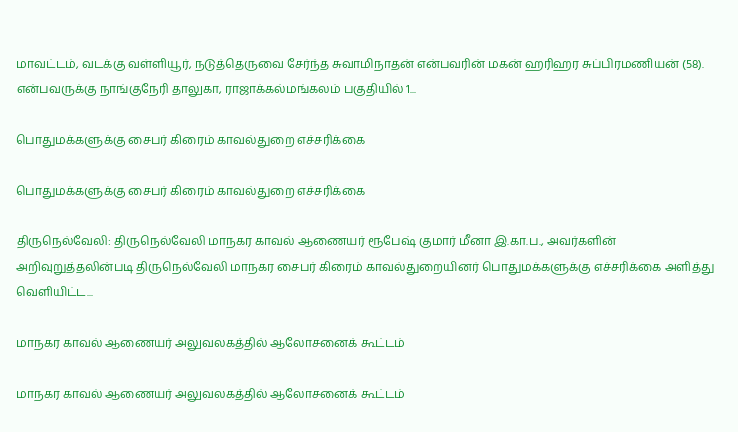மாவட்டம், வடக்கு வள்ளியூர், நடுத்தெருவை சேர்ந்த சுவாமிநாதன் என்பவரின் மகன் ஹரிஹர சுப்பிரமணியன் (58). என்பவருக்கு நாங்குநேரி தாலுகா, ராஜாக்கல்மங்கலம் பகுதியில் 1...

பொதுமக்களுக்கு சைபர் கிரைம் காவல்துறை எச்சரிக்கை

பொதுமக்களுக்கு சைபர் கிரைம் காவல்துறை எச்சரிக்கை

திருநெல்வேலி: திருநெல்வேலி மாநகர காவல் ஆணையர் ரூபேஷ் குமார் மீனா இ.கா.ப., அவர்களின் அறிவுறுத்தலின்படி திருநெல்வேலி மாநகர சைபர் கிரைம் காவல்துறையினர் பொதுமக்களுக்கு எச்சரிக்கை அளித்து வெளியிட்ட...

மாநகர காவல் ஆணையர் அலுவலகத்தில் ஆலோசனைக் கூட்டம்

மாநகர காவல் ஆணையர் அலுவலகத்தில் ஆலோசனைக் கூட்டம்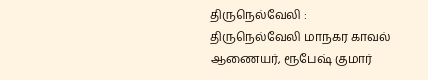திருநெல்வேலி : திருநெல்வேலி மாநகர காவல் ஆணையர், ரூபேஷ் குமார்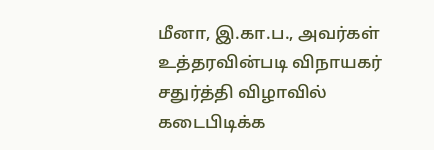மீனா, இ.கா.ப., அவர்கள் உத்தரவின்படி விநாயகர் சதுர்த்தி விழாவில் கடைபிடிக்க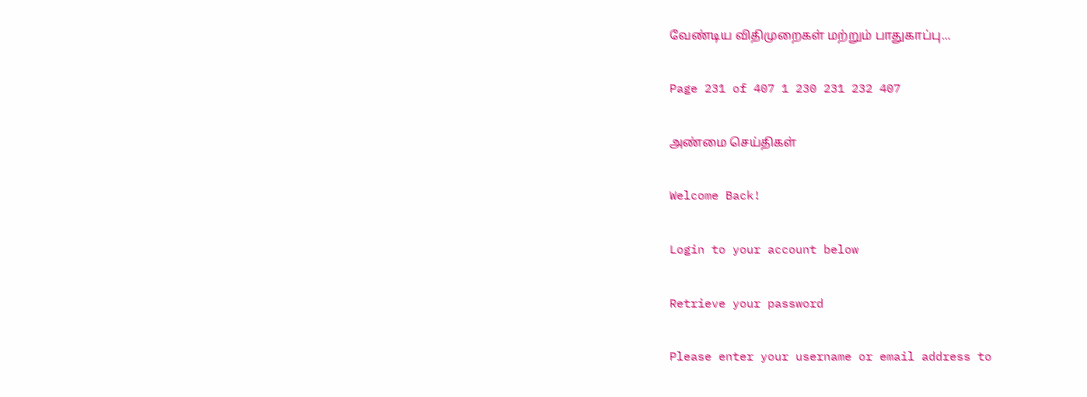வேண்டிய விதிமுறைகள் மற்றும் பாதுகாப்பு...

Page 231 of 407 1 230 231 232 407

அண்மை செய்திகள்

Welcome Back!

Login to your account below

Retrieve your password

Please enter your username or email address to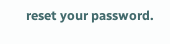reset your password.